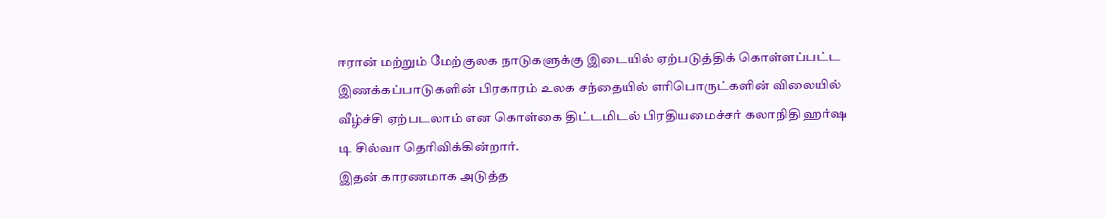ஈரான் மற்றும் மேற்குலக நாடுகளுக்கு இடையில் ஏற்படுத்திக் கொள்ளப்பட்ட இணக்கப்பாடுகளின் பிரகாரம் உலக சந்தையில் எரிபொருட்களின் விலையில் வீழ்ச்சி ஏற்படலாம் என கொள்கை திட்டமிடல் பிரதியமைச்சர் கலாநிதி ஹர்ஷ டி சில்வா தெரிவிக்கின்றார்.
இதன் காரணமாக அடுத்த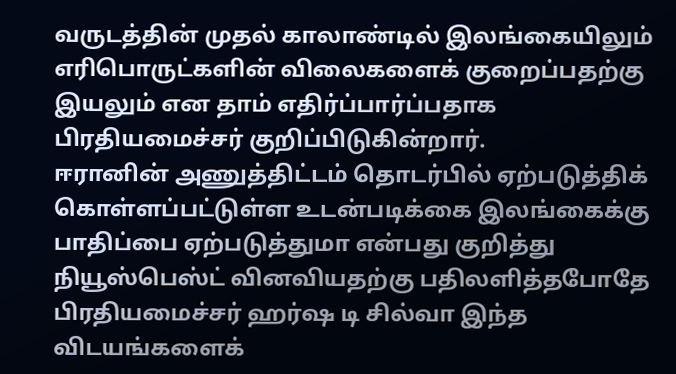வருடத்தின் முதல் காலாண்டில் இலங்கையிலும் எரிபொருட்களின் விலைகளைக் குறைப்பதற்கு இயலும் என தாம் எதிர்ப்பார்ப்பதாக பிரதியமைச்சர் குறிப்பிடுகின்றார்.
ஈரானின் அணுத்திட்டம் தொடர்பில் ஏற்படுத்திக் கொள்ளப்பட்டுள்ள உடன்படிக்கை இலங்கைக்கு பாதிப்பை ஏற்படுத்துமா என்பது குறித்து நியூஸ்பெஸ்ட் வினவியதற்கு பதிலளித்தபோதே பிரதியமைச்சர் ஹர்ஷ டி சில்வா இந்த விடயங்களைக்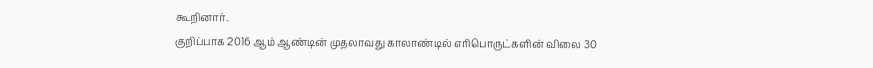கூறினார்.
குறிப்பாக 2016 ஆம் ஆண்டின் முதலாவது காலாண்டில் எரிபொருட்களின் விலை 30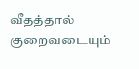வீதத்தால் குறைவடையும்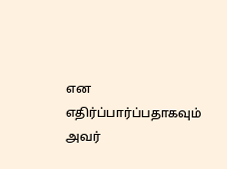என எதிர்ப்பார்ப்பதாகவும் அவர்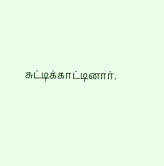சுட்டிக்காட்டினார்.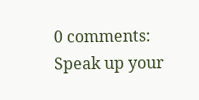0 comments:
Speak up your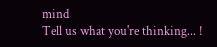mind
Tell us what you're thinking... !